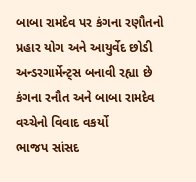બાબા રામદેવ પર કંગના રણૌતનો પ્રહાર યોગ અને આયુર્વેદ છોડી અન્ડરગાર્મેન્ટ્સ બનાવી રહ્યા છે કંગના રનૌત અને બાબા રામદેવ વચ્ચેનો વિવાદ વકર્યો
ભાજપ સાંસદ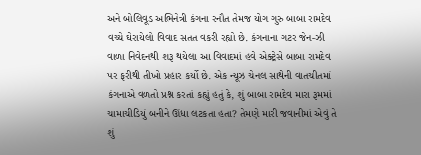અને બોલિવૂડ અભિનેત્રી કંગના રનૌત તેમજ યોગ ગુરુ બાબા રામદેવ વચ્ચે ઘેરાયેલો વિવાદ સતત વકરી રહ્યો છે. કંગનાના ગટર જેન-ઝી વાળા નિવેદનથી શરૂ થયેલા આ વિવાદમાં હવે એક્ટ્રેસે બાબા રામદેવ પર ફરીથી તીખો પ્રહાર કર્યો છે. એક ન્યૂઝ ચેનલ સાથેની વાતચીતમાં કંગનાએ વળતો પ્રશ્ન કરતાં કહ્યું હતું કે, શું બાબા રામદેવ મારા રૂમમાં ચામાચીડિયું બનીને ઊંધા લટકતા હતા? તેમણે મારી જવાનીમાં એવું તે શું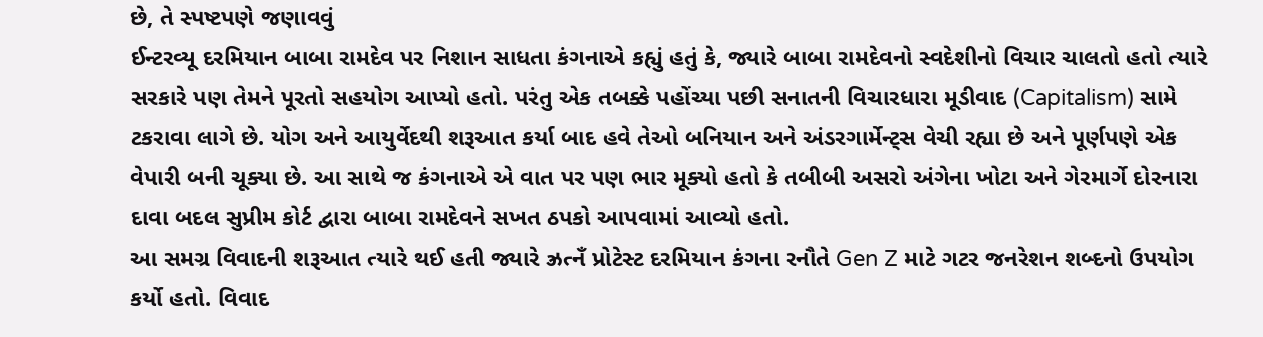છે, તે સ્પષ્ટપણે જણાવવું
ઈન્ટરવ્યૂ દરમિયાન બાબા રામદેવ પર નિશાન સાધતા કંગનાએ કહ્યું હતું કે, જ્યારે બાબા રામદેવનો સ્વદેશીનો વિચાર ચાલતો હતો ત્યારે સરકારે પણ તેમને પૂરતો સહયોગ આપ્યો હતો. પરંતુ એક તબક્કે પહોંચ્યા પછી સનાતની વિચારધારા મૂડીવાદ (Capitalism) સામે ટકરાવા લાગે છે. યોગ અને આયુર્વેદથી શરૂઆત કર્યા બાદ હવે તેઓ બનિયાન અને અંડરગાર્મેન્ટ્સ વેચી રહ્યા છે અને પૂર્ણપણે એક વેપારી બની ચૂક્યા છે. આ સાથે જ કંગનાએ એ વાત પર પણ ભાર મૂક્યો હતો કે તબીબી અસરો અંગેના ખોટા અને ગેરમાર્ગે દોરનારા દાવા બદલ સુપ્રીમ કોર્ટ દ્વારા બાબા રામદેવને સખત ઠપકો આપવામાં આવ્યો હતો.
આ સમગ્ર વિવાદની શરૂઆત ત્યારે થઈ હતી જ્યારે ઝ્રત્નઁ પ્રોટેસ્ટ દરમિયાન કંગના રનૌતે Gen Z માટે ગટર જનરેશન શબ્દનો ઉપયોગ કર્યો હતો. વિવાદ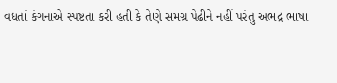વધતાં કંગનાએ સ્પષ્ટતા કરી હતી કે તેણે સમગ્ર પેઢીને નહીં પરંતુ અભદ્ર ભાષા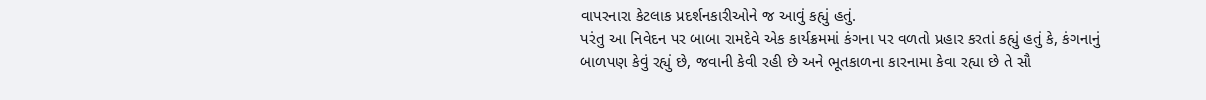વાપરનારા કેટલાક પ્રદર્શનકારીઓને જ આવું કહ્યું હતું.
પરંતુ આ નિવેદન પર બાબા રામદેવે એક કાર્યક્રમમાં કંગના પર વળતો પ્રહાર કરતાં કહ્યું હતું કે, કંગનાનું બાળપણ કેવું રહ્યું છે, જવાની કેવી રહી છે અને ભૂતકાળના કારનામા કેવા રહ્યા છે તે સૌ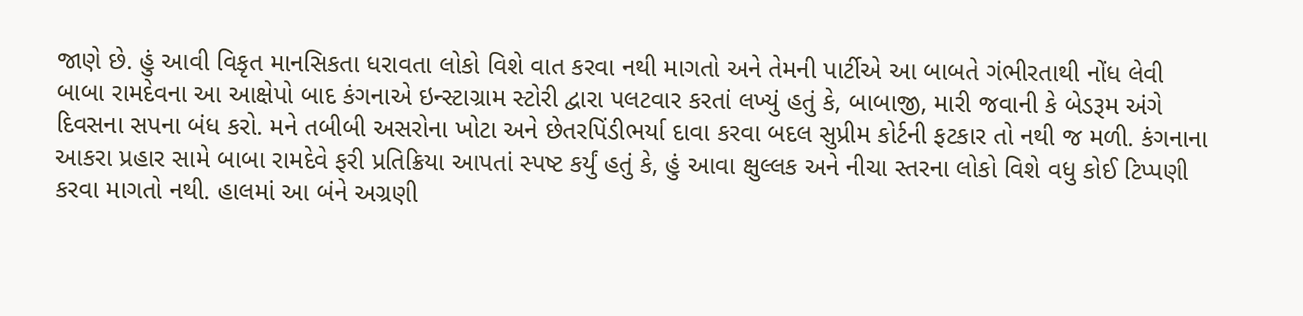જાણે છે. હું આવી વિકૃત માનસિકતા ધરાવતા લોકો વિશે વાત કરવા નથી માગતો અને તેમની પાર્ટીએ આ બાબતે ગંભીરતાથી નોંધ લેવી
બાબા રામદેવના આ આક્ષેપો બાદ કંગનાએ ઇન્સ્ટાગ્રામ સ્ટોરી દ્વારા પલટવાર કરતાં લખ્યું હતું કે, બાબાજી, મારી જવાની કે બેડરૂમ અંગે દિવસના સપના બંધ કરો. મને તબીબી અસરોના ખોટા અને છેતરપિંડીભર્યા દાવા કરવા બદલ સુપ્રીમ કોર્ટની ફટકાર તો નથી જ મળી. કંગનાના આકરા પ્રહાર સામે બાબા રામદેવે ફરી પ્રતિક્રિયા આપતાં સ્પષ્ટ કર્યું હતું કે, હું આવા ક્ષુલ્લક અને નીચા સ્તરના લોકો વિશે વધુ કોઈ ટિપ્પણી કરવા માગતો નથી. હાલમાં આ બંને અગ્રણી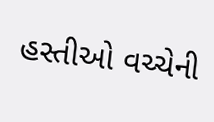હસ્તીઓ વચ્ચેની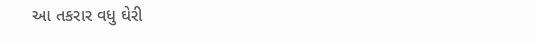આ તકરાર વધુ ઘેરી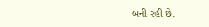બની રહી છે.